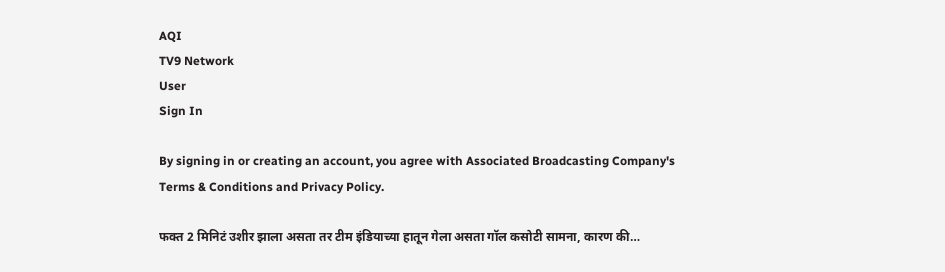AQI
TV9 Network
User
Sign In

By signing in or creating an account, you agree with Associated Broadcasting Company's Terms & Conditions and Privacy Policy.

फक्त 2 मिनिटं उशीर झाला असता तर टीम इंडियाच्या हातून गेला असता गॉल कसोटी सामना, कारण की…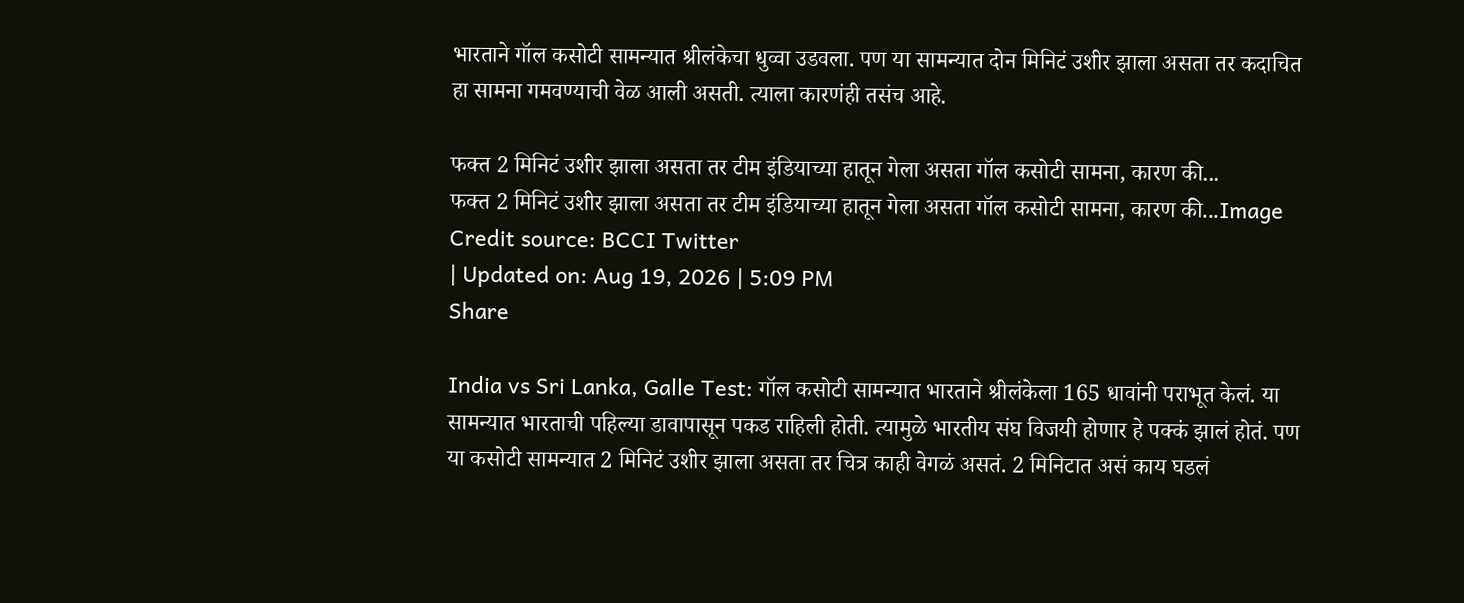भारताने गॉल कसोटी सामन्यात श्रीलंकेचा धुव्वा उडवला. पण या सामन्यात दोन मिनिटं उशीर झाला असता तर कदाचित हा सामना गमवण्याची वेळ आली असती. त्याला कारणंही तसंच आहे.

फक्त 2 मिनिटं उशीर झाला असता तर टीम इंडियाच्या हातून गेला असता गॉल कसोटी सामना, कारण की...
फक्त 2 मिनिटं उशीर झाला असता तर टीम इंडियाच्या हातून गेला असता गॉल कसोटी सामना, कारण की...Image Credit source: BCCI Twitter
| Updated on: Aug 19, 2026 | 5:09 PM
Share

India vs Sri Lanka, Galle Test: गॉल कसोटी सामन्यात भारताने श्रीलंकेला 165 धावांनी पराभूत केलं. या सामन्यात भारताची पहिल्या डावापासून पकड राहिली होती. त्यामुळे भारतीय संघ विजयी होणार हे पक्कं झालं होतं. पण या कसोटी सामन्यात 2 मिनिटं उशीर झाला असता तर चित्र काही वेगळं असतं. 2 मिनिटात असं काय घडलं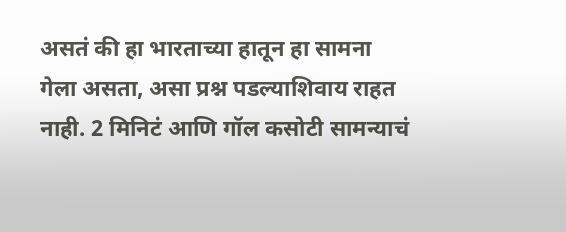असतं की हा भारताच्या हातून हा सामना गेला असता, असा प्रश्न पडल्याशिवाय राहत नाही. 2 मिनिटं आणि गॉल कसोटी सामन्याचं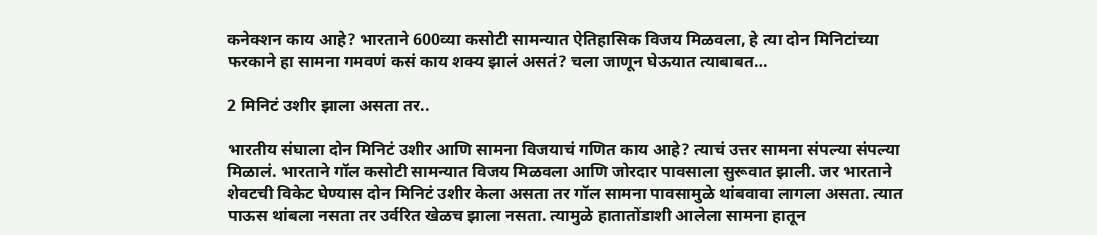कनेक्शन काय आहे? भारताने 600व्या कसोटी सामन्यात ऐतिहासिक विजय मिळवला, हे त्या दोन मिनिटांच्या फरकाने हा सामना गमवणं कसं काय शक्य झालं असतं? चला जाणून घेऊयात त्याबाबत…

2 मिनिटं उशीर झाला असता तर..

भारतीय संघाला दोन मिनिटं उशीर आणि सामना विजयाचं गणित काय आहे? त्याचं उत्तर सामना संपल्या संपल्या मिळालं. भारताने गॉल कसोटी सामन्यात विजय मिळवला आणि जोरदार पावसाला सुरूवात झाली. जर भारताने शेवटची विकेट घेण्यास दोन मिनिटं उशीर केला असता तर गॉल सामना पावसामुळे थांबवावा लागला असता. त्यात पाऊस थांबला नसता तर उर्वरित खेळच झाला नसता. त्यामुळे हातातोंडाशी आलेला सामना हातून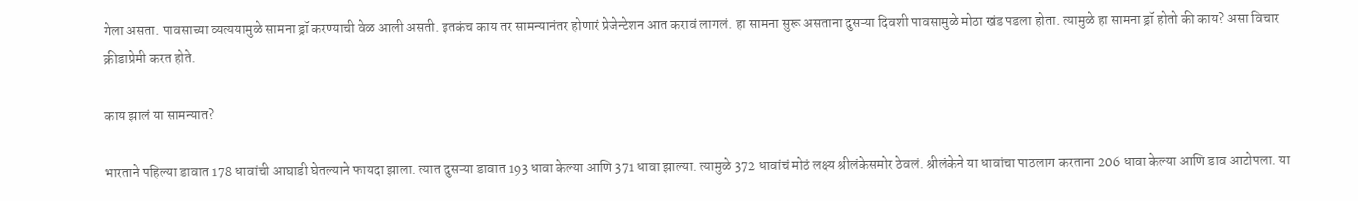गेला असता. पावसाच्या व्यत्ययामुळे सामना ड्रॉ करण्याची वेळ आली असती. इतकंच काय तर सामन्यानंतर होणारं प्रेजेन्टेशन आत करावं लागलं. हा सामना सुरू असताना दुसऱ्या दिवशी पावसामुळे मोठा खंड पडला होता. त्यामुळे हा सामना ड्रॉ होतो की काय? असा विचार क्रीडाप्रेमी करत होते.

काय झालं या सामन्यात?

भारताने पहिल्या डावात 178 धावांची आघाडी घेतल्याने फायदा झाला. त्यात दुसऱ्या डावात 193 धावा केल्या आणि 371 धावा झाल्या. त्यामुळे 372 धावांचं मोठं लक्ष्य श्रीलंकेसमोर ठेवलं. श्रीलंकेने या धावांचा पाठलाग करताना 206 धावा केल्या आणि डाव आटोपला. या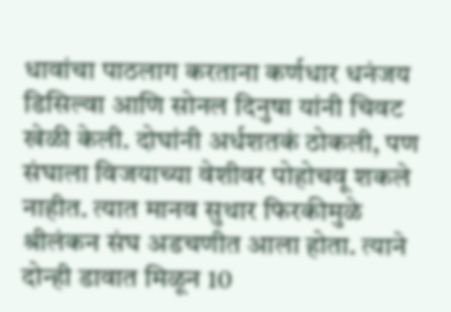धावांचा पाठलाग करताना कर्णधार धनंजय डिसिल्वा आणि सोनल दिनुषा यांनी चिवट खेळी केली. दोघांनी अर्धशतकं ठोकली, पण संघाला विजयाच्या वेशीवर पोहोचवू शकले नाहीत. त्यात मानव सुथार फिरकीमुळे श्रीलंकन संघ अडचणीत आला होता. त्याने दोन्ही डावात मिळून 10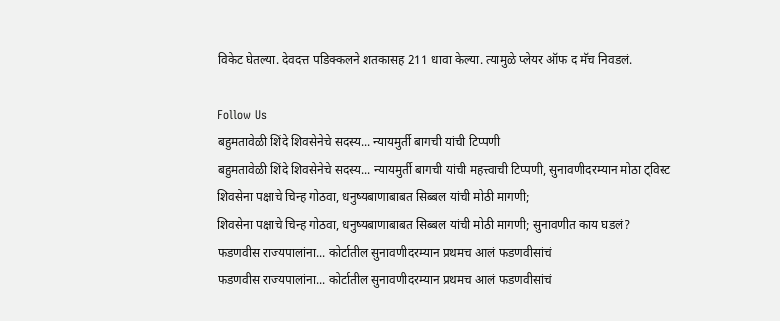विकेट घेतल्या. देवदत्त पडिक्कलने शतकासह 211 धावा केल्या. त्यामुळे प्लेयर ऑफ द मॅच निवडलं.

Follow Us
बहुमतावेळी शिंदे शिवसेनेचे सदस्य... न्यायमुर्ती बागची यांची टिप्पणी
बहुमतावेळी शिंदे शिवसेनेचे सदस्य... न्यायमुर्ती बागची यांची महत्त्वाची टिप्पणी, सुनावणीदरम्यान मोठा ट्विस्ट
शिवसेना पक्षाचे चिन्ह गोठवा, धनुष्यबाणाबाबत सिब्बल यांची मोठी मागणी;
शिवसेना पक्षाचे चिन्ह गोठवा, धनुष्यबाणाबाबत सिब्बल यांची मोठी मागणी; सुनावणीत काय घडलं?
फडणवीस राज्यपालांना... कोर्टातील सुनावणीदरम्यान प्रथमच आलं फडणवीसांचं
फडणवीस राज्यपालांना... कोर्टातील सुनावणीदरम्यान प्रथमच आलं फडणवीसांचं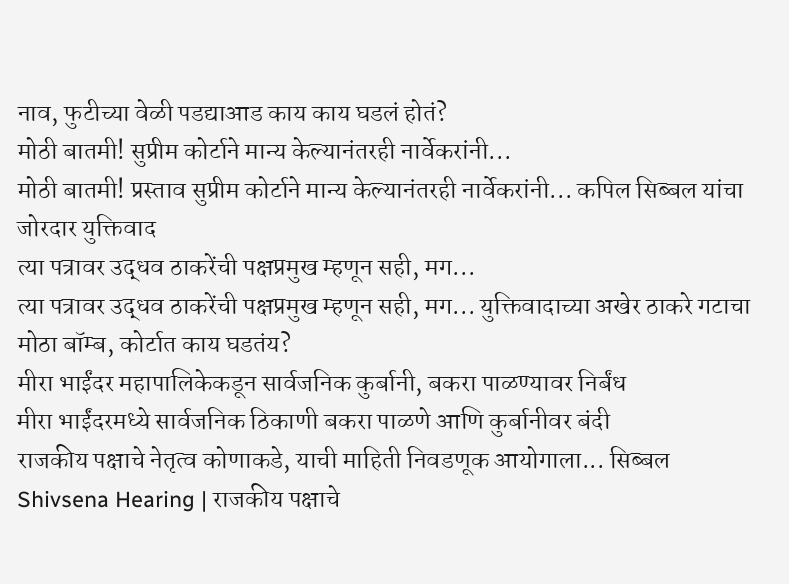नाव, फुटीच्या वेळी पडद्याआड काय काय घडलं होतं?
मोठी बातमी! सुप्रीम कोर्टाने मान्य केल्यानंतरही नार्वेकरांनी...
मोठी बातमी! प्रस्ताव सुप्रीम कोर्टाने मान्य केल्यानंतरही नार्वेकरांनी... कपिल सिब्बल यांचा जोरदार युक्तिवाद
त्या पत्रावर उद्धव ठाकरेंची पक्षप्रमुख म्हणून सही, मग...
त्या पत्रावर उद्धव ठाकरेंची पक्षप्रमुख म्हणून सही, मग... युक्तिवादाच्या अखेर ठाकरे गटाचा मोठा बॉम्ब, कोर्टात काय घडतंय?
मीरा भाईंदर महापालिकेकडून सार्वजनिक कुर्बानी, बकरा पाळण्यावर निर्बंध
मीरा भाईंदरमध्ये सार्वजनिक ठिकाणी बकरा पाळणे आणि कुर्बानीवर बंदी
राजकीय पक्षाचे नेतृत्व कोणाकडे, याची माहिती निवडणूक आयोगाला... सिब्बल
Shivsena Hearing | राजकीय पक्षाचे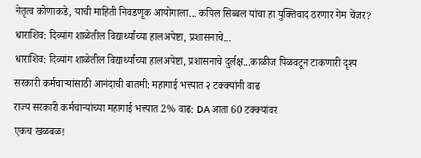नेतृत्व कोणाकडे, याची माहिती निवडणूक आयोगाला... कपिल सिब्बल यांचा हा युक्तिवाद ठरणार गेम चेंजर?
धाराशिव: दिव्यांग शाळेतील विद्यार्थ्यांच्या हालअपेष्टा, प्रशासनाचे...
धाराशिव: दिव्यांग शाळेतील विद्यार्थ्यांच्या हालअपेष्टा, प्रशासनाचे दुर्लक्ष...काळीज पिळवटून टाकणारी दृश्य
सरकारी कर्मचाऱ्यांसाठी आनंदाची बातमी: महागाई भत्त्यात २ टक्क्यांनी वाढ
राज्य सरकारी कर्मचाऱ्यांच्या महागाई भत्त्यात 2% वाढ: DA आता 60 टक्क्यांवर
एकच खळबळ!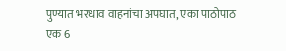पुण्यात भरधाव वाहनांचा अपघात, एका पाठोपाठ एक 6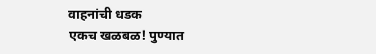वाहनांची धडक
एकच खळबळ! पुण्यात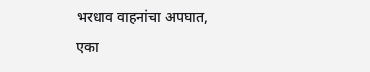भरधाव वाहनांचा अपघात, एका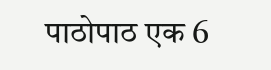पाठोपाठ एक 6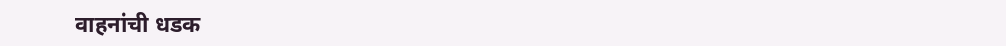वाहनांची धडक